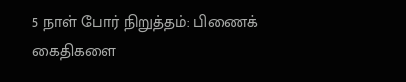5 நாள் போர் நிறுத்தம்: பிணைக் கைதிகளை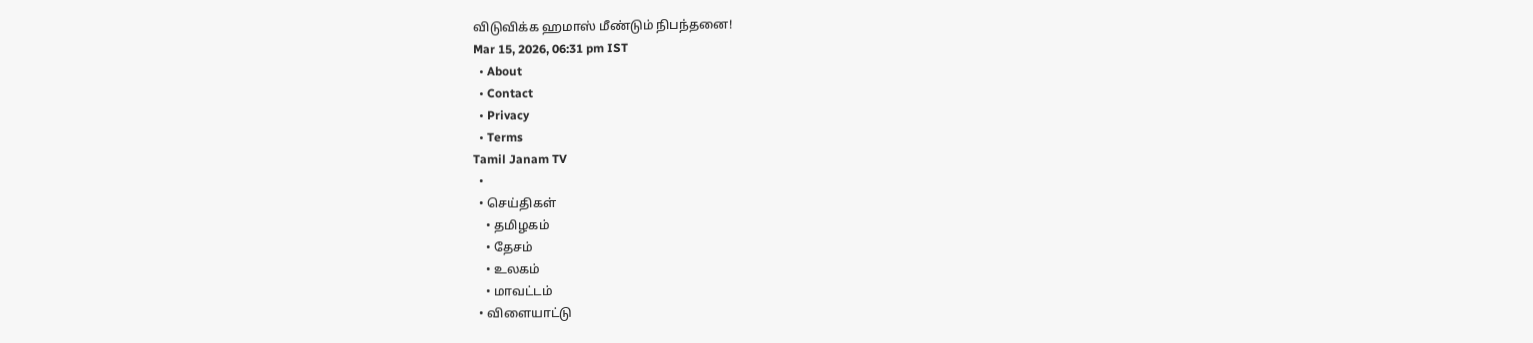விடுவிக்க ஹமாஸ் மீண்டும் நிபந்தனை!
Mar 15, 2026, 06:31 pm IST
  • About
  • Contact
  • Privacy
  • Terms
Tamil Janam TV
  •
  • செய்திகள்
    • தமிழகம்
    • தேசம்
    • உலகம்
    • மாவட்டம்
  • விளையாட்டு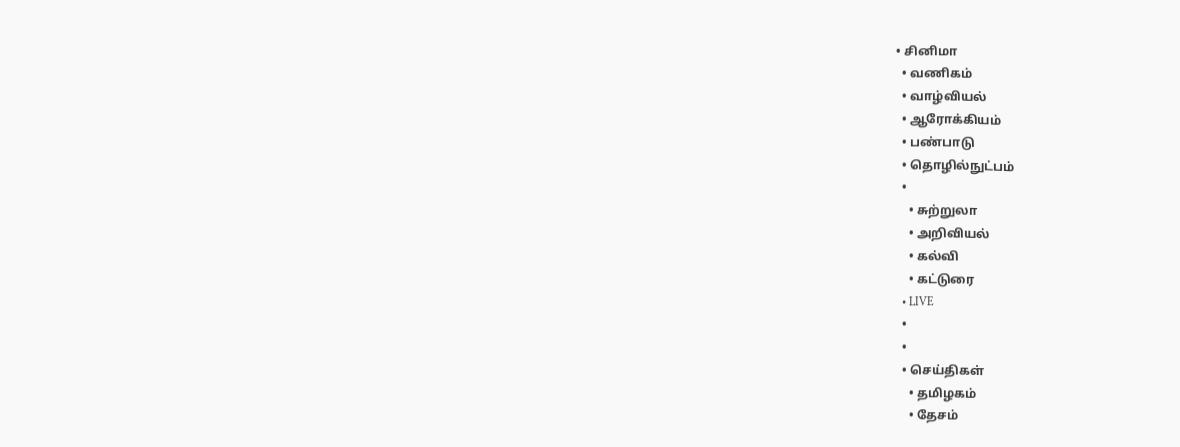• சினிமா
  • வணிகம்
  • வாழ்வியல்
  • ஆரோக்கியம்
  • பண்பாடு
  • தொழில்நுட்பம்
  •
    • சுற்றுலா
    • அறிவியல்
    • கல்வி
    • கட்டுரை
  • LIVE
  •
  •
  • செய்திகள்
    • தமிழகம்
    • தேசம்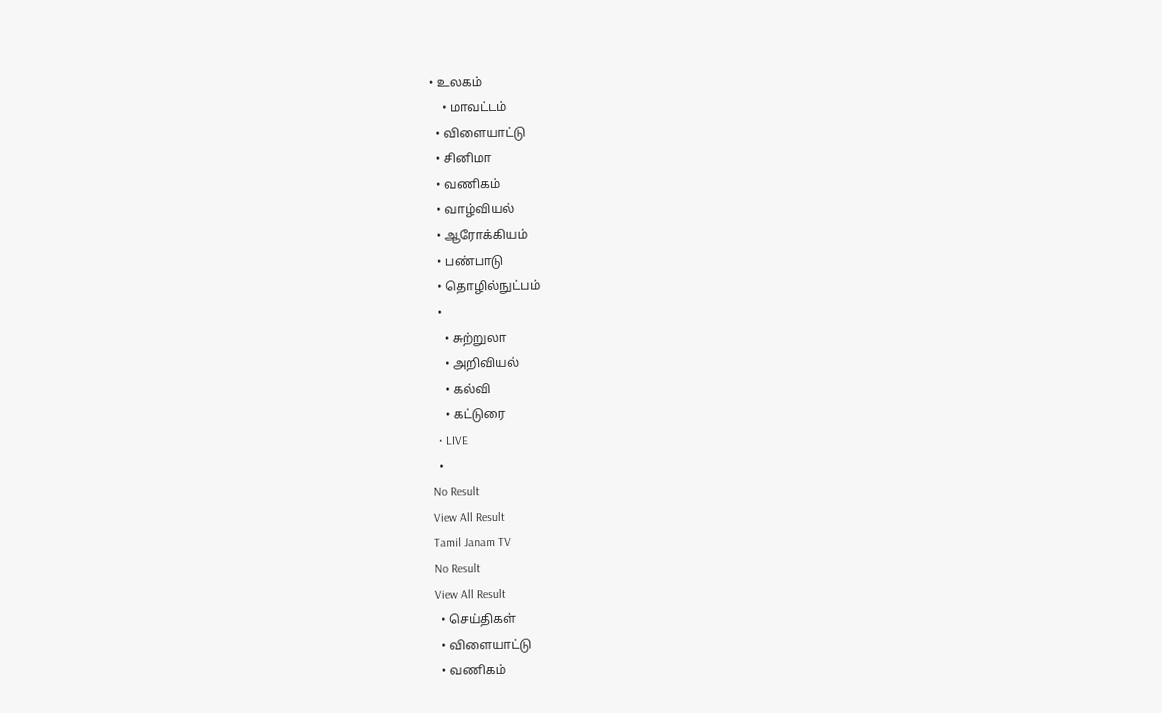• உலகம்
    • மாவட்டம்
  • விளையாட்டு
  • சினிமா
  • வணிகம்
  • வாழ்வியல்
  • ஆரோக்கியம்
  • பண்பாடு
  • தொழில்நுட்பம்
  •
    • சுற்றுலா
    • அறிவியல்
    • கல்வி
    • கட்டுரை
  • LIVE
  •
No Result
View All Result
Tamil Janam TV
No Result
View All Result
  • செய்திகள்
  • விளையாட்டு
  • வணிகம்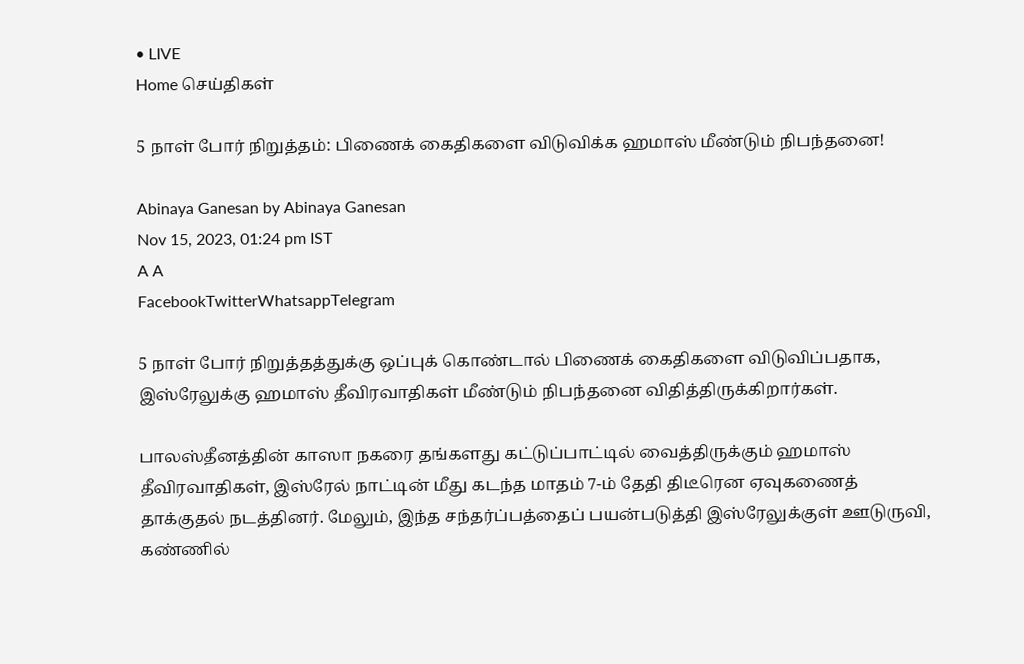• LIVE
Home செய்திகள்

5 நாள் போர் நிறுத்தம்: பிணைக் கைதிகளை விடுவிக்க ஹமாஸ் மீண்டும் நிபந்தனை!

Abinaya Ganesan by Abinaya Ganesan
Nov 15, 2023, 01:24 pm IST
A A
FacebookTwitterWhatsappTelegram

5 நாள் போர் நிறுத்தத்துக்கு ஒப்புக் கொண்டால் பிணைக் கைதிகளை விடுவிப்பதாக, இஸ்ரேலுக்கு ஹமாஸ் தீவிரவாதிகள் மீண்டும் நிபந்தனை விதித்திருக்கிறார்கள்.

பாலஸ்தீனத்தின் காஸா நகரை தங்களது கட்டுப்பாட்டில் வைத்திருக்கும் ஹமாஸ் தீவிரவாதிகள், இஸ்ரேல் நாட்டின் மீது கடந்த மாதம் 7-ம் தேதி திடீரென ஏவுகணைத் தாக்குதல் நடத்தினர். மேலும், இந்த சந்தர்ப்பத்தைப் பயன்படுத்தி இஸ்ரேலுக்குள் ஊடுருவி, கண்ணில்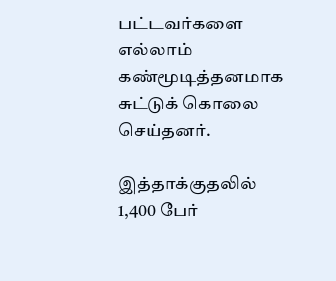பட்டவர்களை எல்லாம் கண்மூடித்தனமாக சுட்டுக் கொலை செய்தனர்.

இத்தாக்குதலில் 1,400 பேர்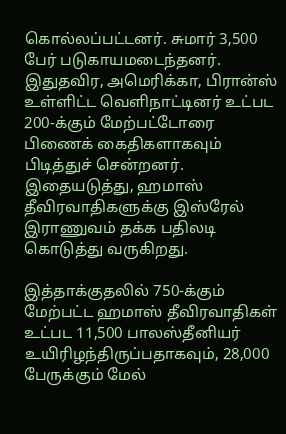கொல்லப்பட்டனர். சுமார் 3,500 பேர் படுகாயமடைந்தனர். இதுதவிர, அமெரிக்கா, பிரான்ஸ் உள்ளிட்ட வெளிநாட்டினர் உட்பட 200-க்கும் மேற்பட்டோரை பிணைக் கைதிகளாகவும் பிடித்துச் சென்றனர். இதையடுத்து, ஹமாஸ் தீவிரவாதிகளுக்கு இஸ்ரேல் இராணுவம் தக்க பதிலடி கொடுத்து வருகிறது.

இத்தாக்குதலில் 750-க்கும் மேற்பட்ட ஹமாஸ் தீவிரவாதிகள் உட்பட 11,500 பாலஸ்தீனியர் உயிரிழந்திருப்பதாகவும், 28,000 பேருக்கும் மேல்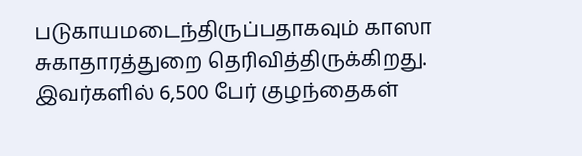படுகாயமடைந்திருப்பதாகவும் காஸா சுகாதாரத்துறை தெரிவித்திருக்கிறது. இவர்களில் 6,500 பேர் குழந்தைகள்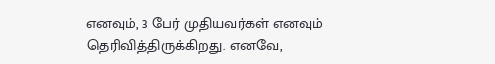எனவும், 3 பேர் முதியவர்கள் எனவும் தெரிவித்திருக்கிறது. எனவே,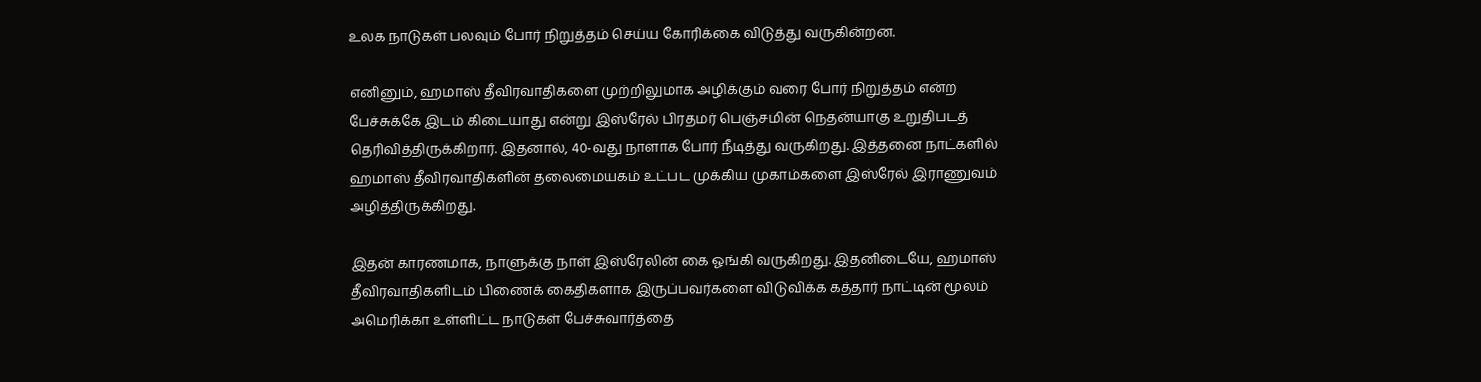உலக நாடுகள் பலவும் போர் நிறுத்தம் செய்ய கோரிக்கை விடுத்து வருகின்றன.

எனினும், ஹமாஸ் தீவிரவாதிகளை முற்றிலுமாக அழிக்கும் வரை போர் நிறுத்தம் என்ற பேச்சுக்கே இடம் கிடையாது என்று இஸ்ரேல் பிரதமர் பெஞ்சமின் நெதன்யாகு உறுதிபடத் தெரிவித்திருக்கிறார். இதனால், 40-வது நாளாக போர் நீடித்து வருகிறது. இத்தனை நாட்களில் ஹமாஸ் தீவிரவாதிகளின் தலைமையகம் உட்பட முக்கிய முகாம்களை இஸ்ரேல் இராணுவம் அழித்திருக்கிறது.

இதன் காரணமாக, நாளுக்கு நாள் இஸ்ரேலின் கை ஓங்கி வருகிறது. இதனிடையே, ஹமாஸ் தீவிரவாதிகளிடம் பிணைக் கைதிகளாக இருப்பவர்களை விடுவிக்க கத்தார் நாட்டின் மூலம் அமெரிக்கா உள்ளிட்ட நாடுகள் பேச்சுவார்த்தை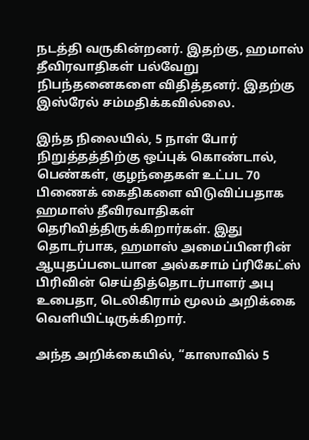நடத்தி வருகின்றனர். இதற்கு, ஹமாஸ் தீவிரவாதிகள் பல்வேறு நிபந்தனைகளை விதித்தனர். இதற்கு இஸ்ரேல் சம்மதிக்கவில்லை.

இந்த நிலையில், 5 நாள் போர் நிறுத்தத்திற்கு ஒப்புக் கொண்டால், பெண்கள், குழந்தைகள் உட்பட 70 பிணைக் கைதிகளை விடுவிப்பதாக ஹமாஸ் தீவிரவாதிகள் தெரிவித்திருக்கிறார்கள். இது தொடர்பாக, ஹமாஸ் அமைப்பினரின் ஆயுதப்படையான அல்கசாம் ப்ரிகேட்ஸ் பிரிவின் செய்தித்தொடர்பாளர் அபு உபைதா, டெலிகிராம் மூலம் அறிக்கை வெளியிட்டிருக்கிறார்.

அந்த அறிக்கையில், “காஸாவில் 5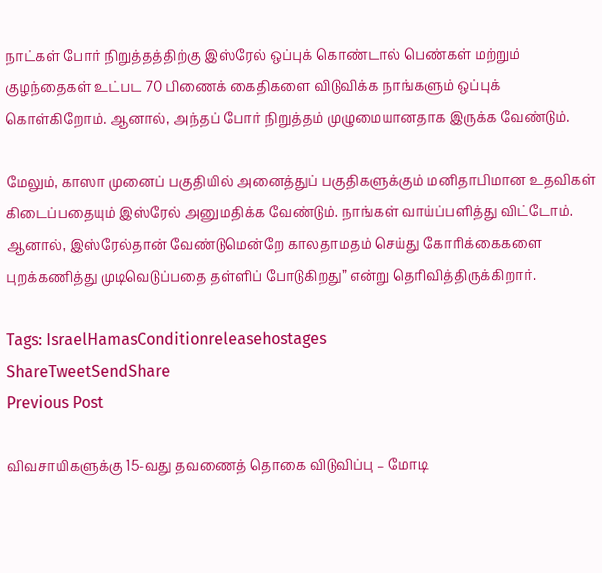நாட்கள் போர் நிறுத்தத்திற்கு இஸ்ரேல் ஒப்புக் கொண்டால் பெண்கள் மற்றும் குழந்தைகள் உட்பட 70 பிணைக் கைதிகளை விடுவிக்க நாங்களும் ஒப்புக் கொள்கிறோம். ஆனால், அந்தப் போர் நிறுத்தம் முழுமையானதாக இருக்க வேண்டும்.

மேலும், காஸா முனைப் பகுதியில் அனைத்துப் பகுதிகளுக்கும் மனிதாபிமான உதவிகள் கிடைப்பதையும் இஸ்ரேல் அனுமதிக்க வேண்டும். நாங்கள் வாய்ப்பளித்து விட்டோம். ஆனால், இஸ்ரேல்தான் வேண்டுமென்றே காலதாமதம் செய்து கோரிக்கைகளை புறக்கணித்து முடிவெடுப்பதை தள்ளிப் போடுகிறது” என்று தெரிவித்திருக்கிறார்.

Tags: IsraelHamasConditionreleasehostages
ShareTweetSendShare
Previous Post

விவசாயிகளுக்கு 15-வது தவணைத் தொகை விடுவிப்பு – மோடி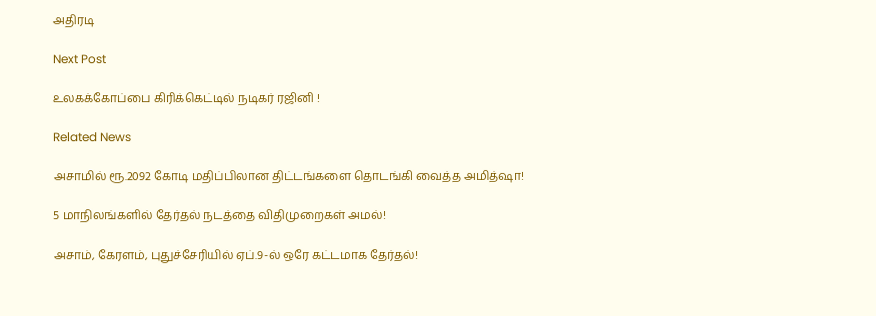அதிரடி

Next Post

உலகக்கோப்பை கிரிக்கெட்டில் நடிகர் ரஜினி !

Related News

அசாமில் ரூ.2092 கோடி மதிப்பிலான திட்டங்களை தொடங்கி வைத்த அமித்ஷா!

5 மாநிலங்களில் தேர்தல் நடத்தை விதிமுறைகள் அமல்!

அசாம், கேரளம், புதுச்சேரியில் ஏப்.9-ல் ஒரே கட்டமாக தேர்தல்!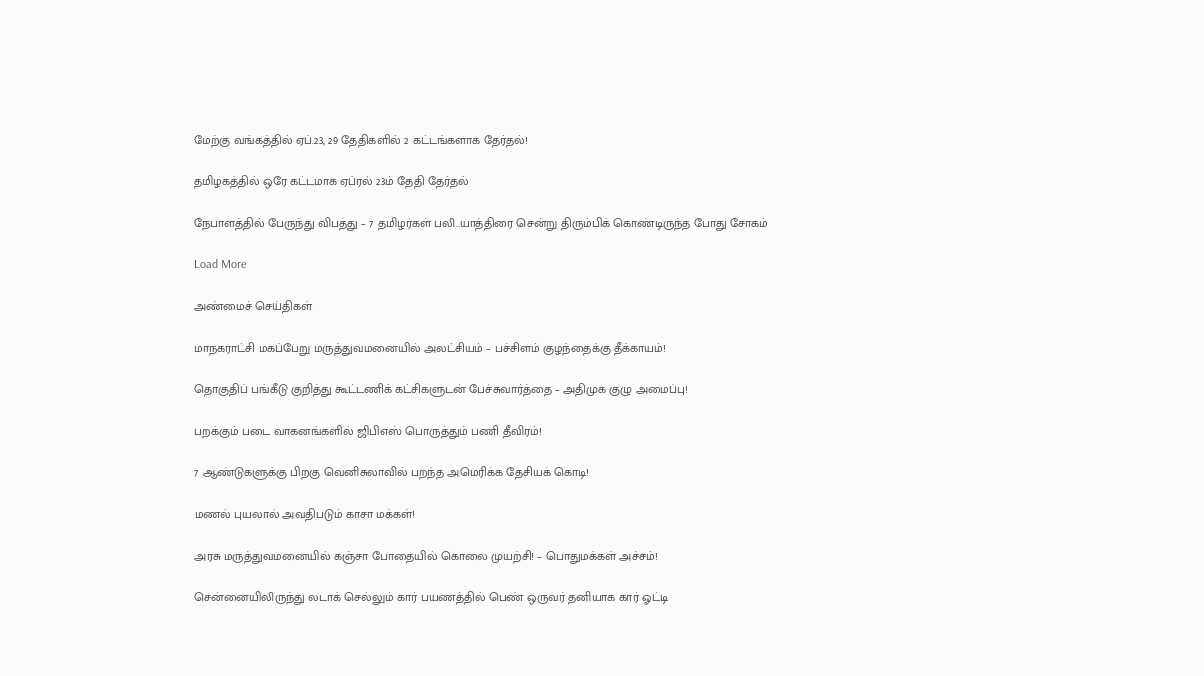மேற்கு வங்கத்தில் ஏப்.23, 29 தேதிகளில் 2 கட்டங்களாக தேர்தல்!

தமிழகத்தில் ஒரே கட்டமாக ஏப்ரல் 23ம் தேதி தேர்தல்

நேபாளத்தில் பேருந்து விபத்து – 7 தமிழர்கள் பலி..யாத்திரை சென்று திரும்பிக் கொண்டிருந்த போது சோகம்

Load More

அண்மைச் செய்திகள்

மாநகராட்சி மகப்பேறு மருத்துவமனையில் அலட்சியம் – பச்சிளம் குழந்தைக்கு தீக்காயம்!

தொகுதிப் பங்கீடு குறித்து கூட்டணிக் கட்சிகளுடன் பேச்சுவார்த்தை – அதிமுக குழு அமைப்பு!

பறக்கும் படை வாகனங்களில் ஜிபிஎஸ் பொருத்தும் பணி தீவிரம்!

7 ஆண்டுகளுக்கு பிறகு வெனிசுலாவில் பறந்த அமெரிக்க தேசியக் கொடி!

மணல் புயலால் அவதிபடும் காசா மக்கள்!

அரசு மருத்துவமனையில் கஞ்சா போதையில் கொலை முயற்சி! – பொதுமக்கள் அச்சம்!

சென்னையிலிருந்து லடாக் செல்லும் கார் பயணத்தில் பெண் ஒருவர் தனியாக கார் ஓட்டி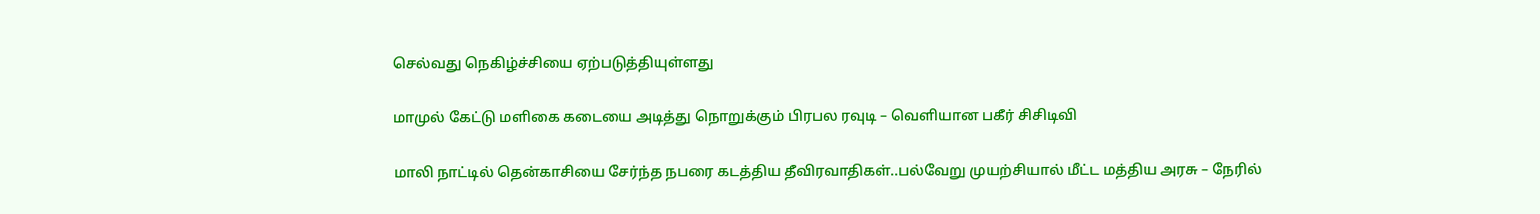செல்வது நெகிழ்ச்சியை ஏற்படுத்தியுள்ளது

மாமுல் கேட்டு மளிகை கடையை அடித்து நொறுக்கும் பிரபல ரவுடி – வெளியான பகீர் சிசிடிவி

மாலி நாட்டில் தென்காசியை சேர்ந்த நபரை கடத்திய தீவிரவாதிகள்..பல்வேறு முயற்சியால் மீட்ட மத்திய அரசு – நேரில்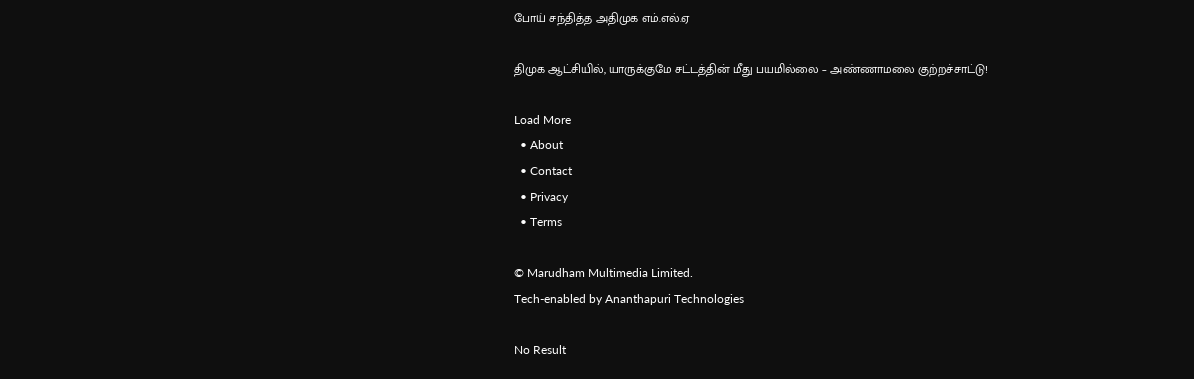போய் சந்தித்த அதிமுக எம்.எல்.ஏ

திமுக ஆட்சியில், யாருக்குமே சட்டத்தின் மீது பயமில்லை – அண்ணாமலை குற்றச்சாட்டு!

Load More
  • About
  • Contact
  • Privacy
  • Terms

© Marudham Multimedia Limited.
Tech-enabled by Ananthapuri Technologies

No Result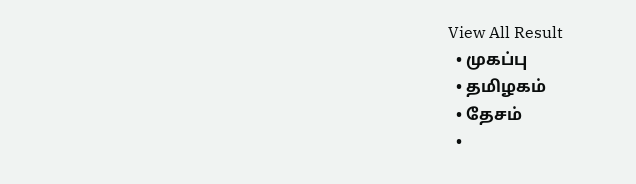View All Result
  • முகப்பு
  • தமிழகம்
  • தேசம்
  •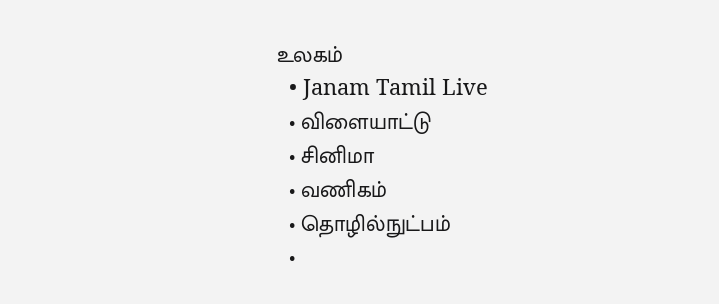உலகம்
  • Janam Tamil Live
  • விளையாட்டு
  • சினிமா
  • வணிகம்
  • தொழில்நுட்பம்
  •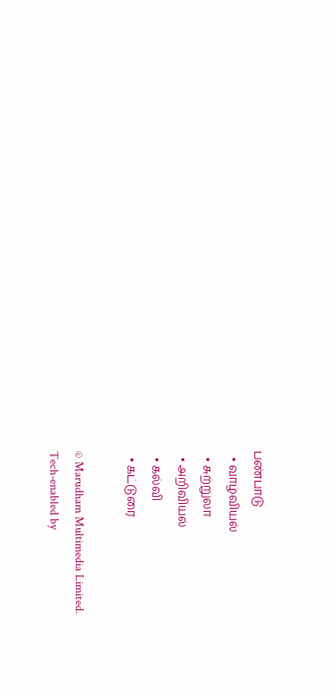பண்பாடு
  • வாழ்வியல்
  • சுற்றுலா
  • அறிவியல்
  • கல்வி
  • கட்டுரை

© Marudham Multimedia Limited.
Tech-enabled by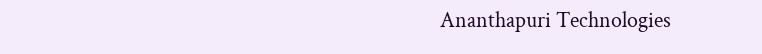Ananthapuri Technologies